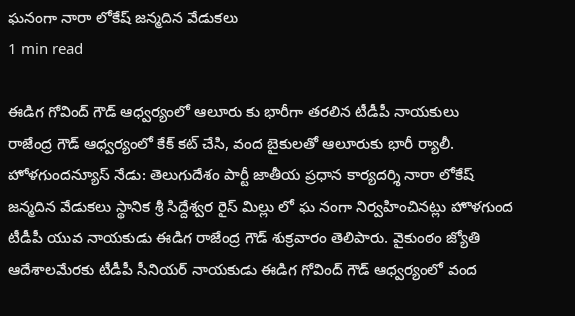ఘనంగా నారా లోకేష్ జన్మదిన వేడుకలు
1 min read

ఈడిగ గోవింద్ గౌడ్ ఆధ్వర్యంలో ఆలూరు కు భారీగా తరలిన టీడీపీ నాయకులు
రాజేంద్ర గౌడ్ ఆధ్వర్యంలో కేక్ కట్ చేసి, వంద బైకులతో ఆలూరుకు భారీ ర్యాలీ.
హోళగుందన్యూస్ నేడు: తెలుగుదేశం పార్టీ జాతీయ ప్రధాన కార్యదర్శి నారా లోకేష్ జన్మదిన వేడుకలు స్థానిక శ్రీ సిద్దేశ్వర రైస్ మిల్లు లో ఘ నంగా నిర్వహించినట్లు హొళగుంద టీడీపీ యువ నాయకుడు ఈడిగ రాజేంద్ర గౌడ్ శుక్రవారం తెలిపారు. వైకుంఠం జ్యోతి ఆదేశాలమేరకు టీడీపీ సీనియర్ నాయకుడు ఈడిగ గోవింద్ గౌడ్ ఆధ్వర్యంలో వంద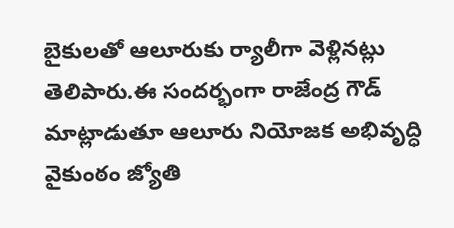బైకులతో ఆలూరుకు ర్యాలీగా వెళ్లినట్లు తెలిపారు.ఈ సందర్భంగా రాజేంద్ర గౌడ్ మాట్లాడుతూ ఆలూరు నియోజక అభివృద్ధి వైకుంఠం జ్యోతి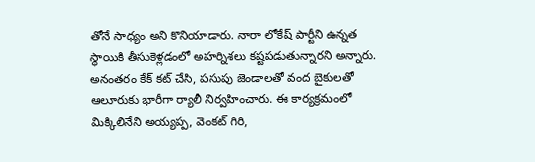తోనే సాధ్యం అని కొనియాడారు. నారా లోకేష్ పార్టీని ఉన్నత స్థాయికి తీసుకెళ్లడంలో అహర్నిశలు కష్టపడుతున్నారని అన్నారు. అనంతరం కేక్ కట్ చేసి, పసుపు జెండాలతో వంద బైకులతో ఆలూరుకు భారీగా ర్యాలీ నిర్వహించారు. ఈ కార్యక్రమంలో మిక్కిలినేని అయ్యప్ప, వెంకట్ గిరి,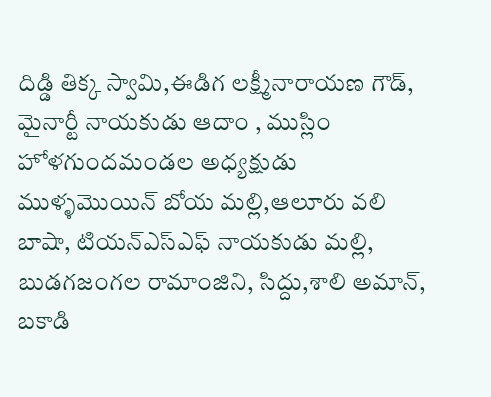దిడ్డి తిక్క స్వామి,ఈడిగ లక్ష్మీనారాయణ గౌడ్, మైనార్టీ నాయకుడు ఆదాం , ముస్లిం హోళగుందమండల అధ్యక్షుడు ముళ్ళమొయిన్ బోయ మల్లి,ఆలూరు వలి బాషా, టియన్ఎస్ఎఫ్ నాయకుడు మల్లి, బుడగజంగల రామాంజిని, సిద్దు,శాలి అమాన్, బకాడి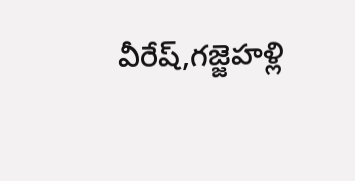వీరేష్,గజ్జెహళ్లి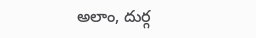అలాం, దుర్గ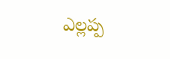ఎల్లప్ప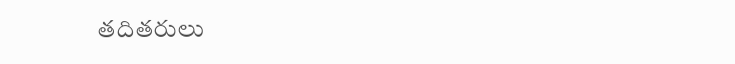తదితరులు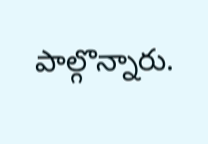పాల్గొన్నారు.